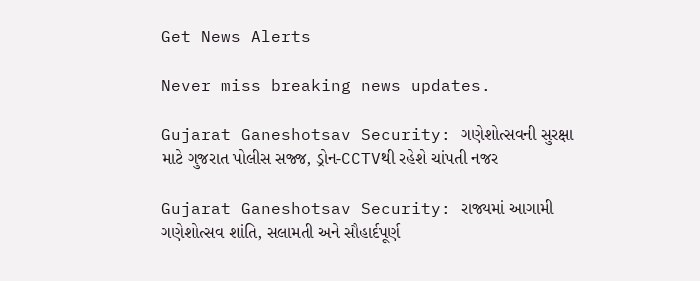Get News Alerts

Never miss breaking news updates.

Gujarat Ganeshotsav Security: ગણેશોત્સવની સુરક્ષા માટે ગુજરાત પોલીસ સજ્જ, ડ્રોન-CCTVથી રહેશે ચાંપતી નજર

Gujarat Ganeshotsav Security: રાજ્યમાં આગામી ગણેશોત્સવ શાંતિ, સલામતી અને સૌહાર્દપૂર્ણ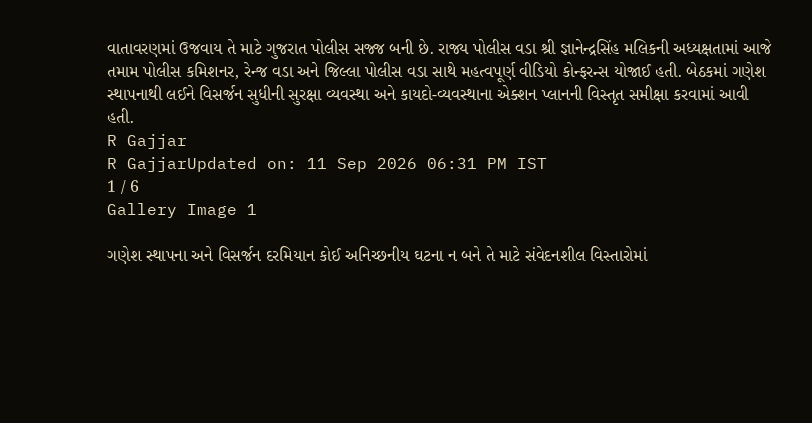વાતાવરણમાં ઉજવાય તે માટે ગુજરાત પોલીસ સજ્જ બની છે. રાજ્ય પોલીસ વડા શ્રી જ્ઞાનેન્દ્રસિંહ મલિકની અધ્યક્ષતામાં આજે તમામ પોલીસ કમિશનર, રેન્જ વડા અને જિલ્લા પોલીસ વડા સાથે મહત્વપૂર્ણ વીડિયો કોન્ફરન્સ યોજાઈ હતી. બેઠકમાં ગણેશ સ્થાપનાથી લઈને વિસર્જન સુધીની સુરક્ષા વ્યવસ્થા અને કાયદો-વ્યવસ્થાના એક્શન પ્લાનની વિસ્તૃત સમીક્ષા કરવામાં આવી હતી.
R Gajjar
R GajjarUpdated on: 11 Sep 2026 06:31 PM IST
1 / 6
Gallery Image 1

ગણેશ સ્થાપના અને વિસર્જન દરમિયાન કોઈ અનિચ્છનીય ઘટના ન બને તે માટે સંવેદનશીલ વિસ્તારોમાં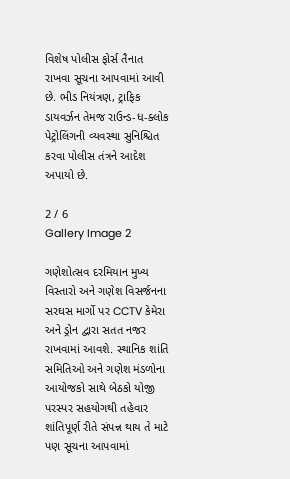વિશેષ પોલીસ ફોર્સ તૈનાત રાખવા સૂચના આપવામાં આવી છે. ભીડ નિયંત્રણ, ટ્રાફિક ડાયવર્ઝન તેમજ રાઉન્ડ-ધ-ક્લોક પેટ્રોલિંગની વ્યવસ્થા સુનિશ્ચિત કરવા પોલીસ તંત્રને આદેશ અપાયો છે.

2 / 6
Gallery Image 2

ગણેશોત્સવ દરમિયાન મુખ્ય વિસ્તારો અને ગણેશ વિસર્જનના સરઘસ માર્ગો પર CCTV કેમેરા અને ડ્રોન દ્વારા સતત નજર રાખવામાં આવશે. સ્થાનિક શાંતિ સમિતિઓ અને ગણેશ મંડળોના આયોજકો સાથે બેઠકો યોજી પરસ્પર સહયોગથી તહેવાર શાંતિપૂર્ણ રીતે સંપન્ન થાય તે માટે પણ સૂચના આપવામાં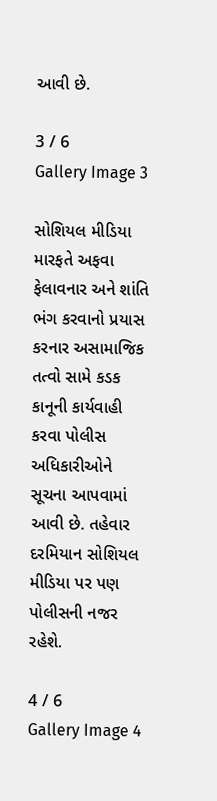આવી છે.

3 / 6
Gallery Image 3

સોશિયલ મીડિયા મારફતે અફવા ફેલાવનાર અને શાંતિ ભંગ કરવાનો પ્રયાસ કરનાર અસામાજિક તત્વો સામે કડક કાનૂની કાર્યવાહી કરવા પોલીસ અધિકારીઓને સૂચના આપવામાં આવી છે. તહેવાર દરમિયાન સોશિયલ મીડિયા પર પણ પોલીસની નજર રહેશે.

4 / 6
Gallery Image 4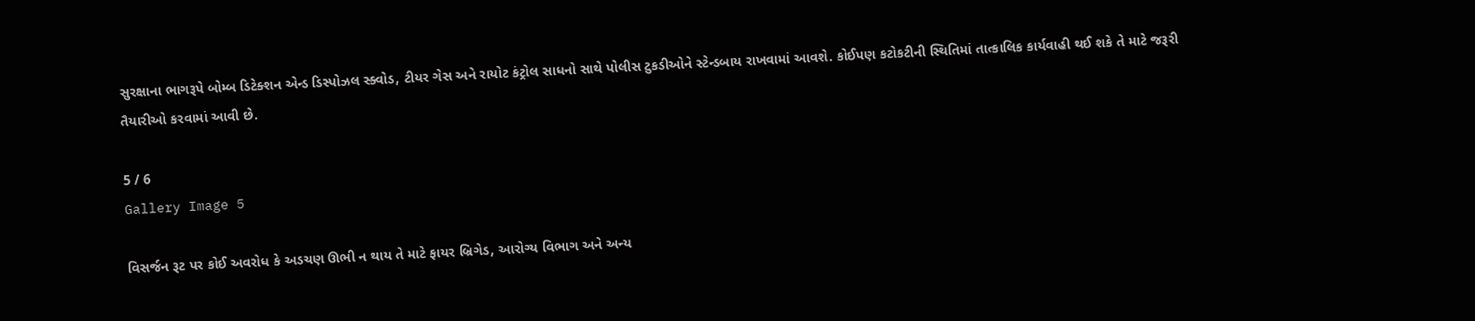સુરક્ષાના ભાગરૂપે બોમ્બ ડિટેક્શન એન્ડ ડિસ્પોઝલ સ્ક્વોડ, ટીયર ગેસ અને રાયોટ કંટ્રોલ સાધનો સાથે પોલીસ ટુકડીઓને સ્ટેન્ડબાય રાખવામાં આવશે. કોઈપણ કટોકટીની સ્થિતિમાં તાત્કાલિક કાર્યવાહી થઈ શકે તે માટે જરૂરી તૈયારીઓ કરવામાં આવી છે.

5 / 6
Gallery Image 5

વિસર્જન રૂટ પર કોઈ અવરોધ કે અડચણ ઊભી ન થાય તે માટે ફાયર બ્રિગેડ, આરોગ્ય વિભાગ અને અન્ય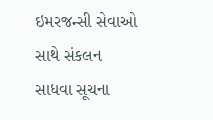ઇમરજન્સી સેવાઓ સાથે સંકલન સાધવા સૂચના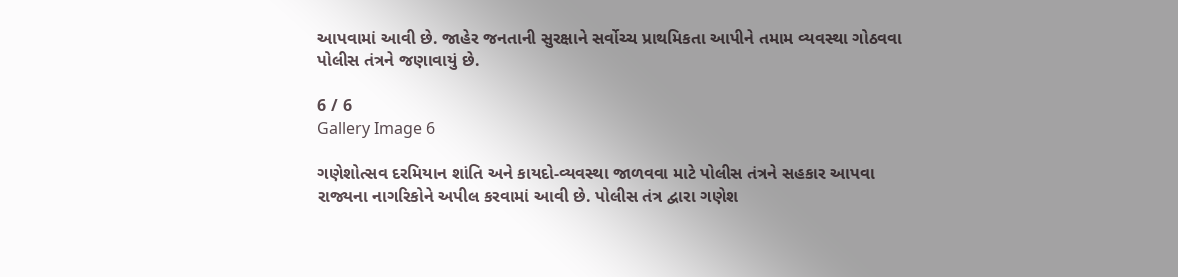આપવામાં આવી છે. જાહેર જનતાની સુરક્ષાને સર્વોચ્ચ પ્રાથમિકતા આપીને તમામ વ્યવસ્થા ગોઠવવા પોલીસ તંત્રને જણાવાયું છે.

6 / 6
Gallery Image 6

ગણેશોત્સવ દરમિયાન શાંતિ અને કાયદો-વ્યવસ્થા જાળવવા માટે પોલીસ તંત્રને સહકાર આપવા રાજ્યના નાગરિકોને અપીલ કરવામાં આવી છે. પોલીસ તંત્ર દ્વારા ગણેશ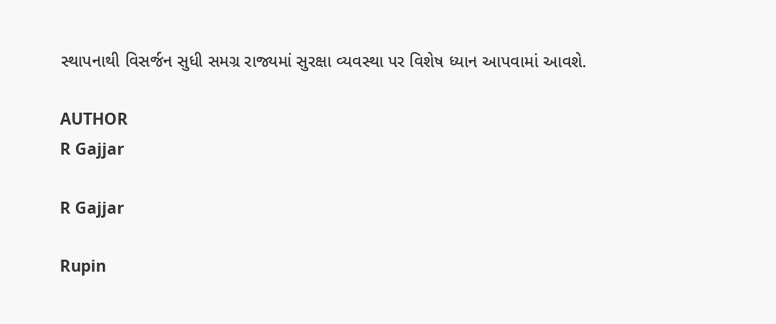સ્થાપનાથી વિસર્જન સુધી સમગ્ર રાજ્યમાં સુરક્ષા વ્યવસ્થા પર વિશેષ ધ્યાન આપવામાં આવશે.

AUTHOR
R Gajjar

R Gajjar

Rupin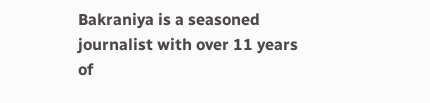Bakraniya is a seasoned journalist with over 11 years of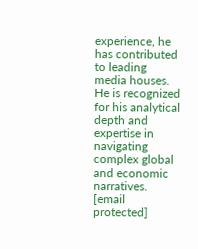experience, he has contributed to leading media houses. He is recognized for his analytical depth and expertise in navigating complex global and economic narratives. [email protected]